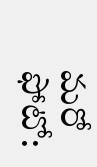మరో ఫోటో: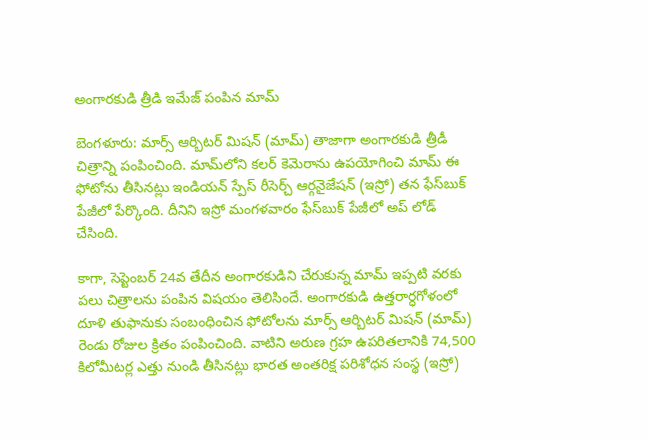అంగారకుడి త్రీడి ఇమేజ్ పంపిన మామ్

బెంగళూరు: మార్స్ ఆర్బిటర్ మిషన్ (మామ్) తాజాగా అంగారకుడి త్రీడీ చిత్రాన్ని పంపించింది. మామ్‌లోని కలర్ కెమెరాను ఉపయోగించి మామ్ ఈ ఫోటోను తీసినట్లు ఇండియన్ స్పేస్ రీసెర్చ్ ఆర్గనైజేషన్ (ఇస్రో) తన ఫేస్‌బుక్ పేజీలో పేర్కొంది. దీనిని ఇస్రో మంగళవారం ఫేస్‌బుక్ పేజీలో అప్ లోడ్ చేసింది.

కాగా, సెప్టెంబర్ 24వ తేదీన అంగారకుడిని చేరుకున్న మామ్ ఇప్పటి వరకు పలు చిత్రాలను పంపిన విషయం తెలిసిందే. అంగారకుడి ఉత్తరార్ధగోళంలో దూళి తుఫానుకు సంబంధించిన ఫోటోలను మార్స్ ఆర్బిటర్ మిషన్ (మామ్) రెండు రోజుల క్రితం పంపించింది. వాటిని అరుణ గ్రహ ఉపరితలానికి 74,500 కిలోమీటర్ల ఎత్తు నుండి తీసినట్లు భారత అంతరిక్ష పరిశోధన సంస్థ (ఇస్రో)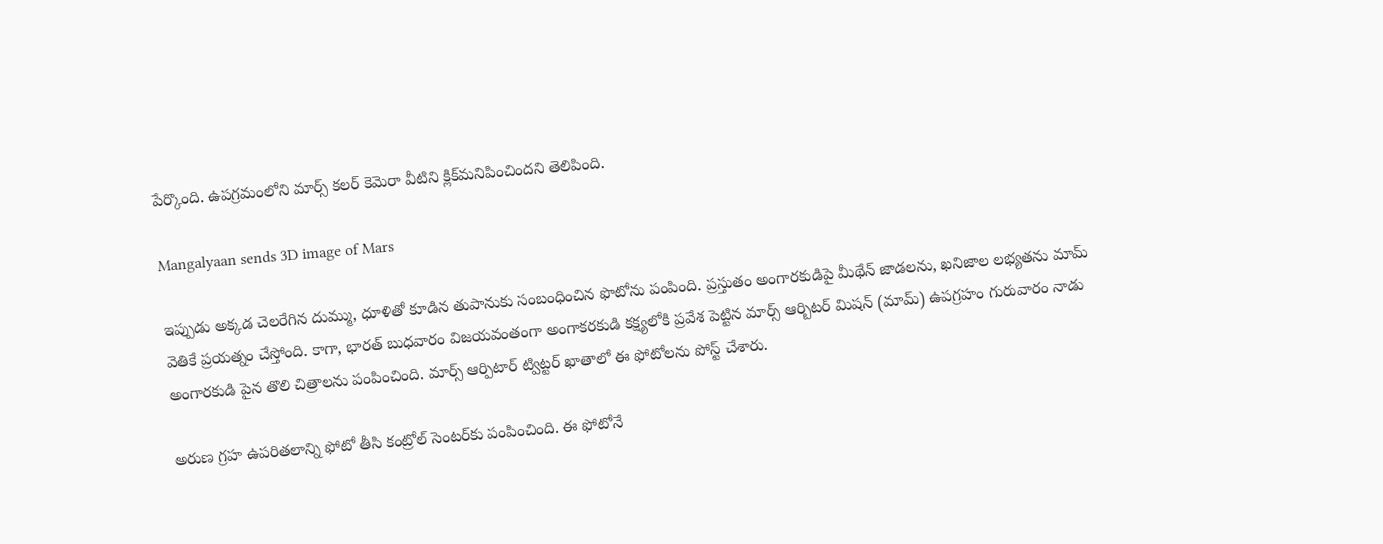పేర్కొంది. ఉపగ్రమంలోని మార్స్ కలర్ కెమెరా వీటిని క్లిక్‌మనిపించిందని తెలిపింది.

Mangalyaan sends 3D image of Mars

ఇప్పుడు అక్కడ చెలరేగిన దుమ్ము, ధూళితో కూడిన తుపానుకు సంబంధించిన ఫొటోను పంపింది. ప్రస్తుతం అంగారకుడిపై మీథేన్ జాడలను, ఖనిజాల లభ్యతను మామ్ వెతికే ప్రయత్నం చేస్తోంది. కాగా, భారత్ బుధవారం విజయవంతంగా అంగాకరకుడి కక్ష్యలోకి ప్రవేశ పెట్టిన మార్స్ ఆర్బిటర్ మిషన్ (మామ్) ఉపగ్రహం గురువారం నాడు అంగారకుడి పైన తొలి చిత్రాలను పంపించింది. మార్స్ ఆర్పిటార్ ట్విట్టర్ ఖాతాలో ఈ ఫోటోలను పోస్ట్ చేశారు.

అరుణ గ్రహ ఉపరితలాన్ని ఫోటో తీసి కంట్రోల్ సెంటర్‌కు పంపించింది. ఈ ఫోటోనే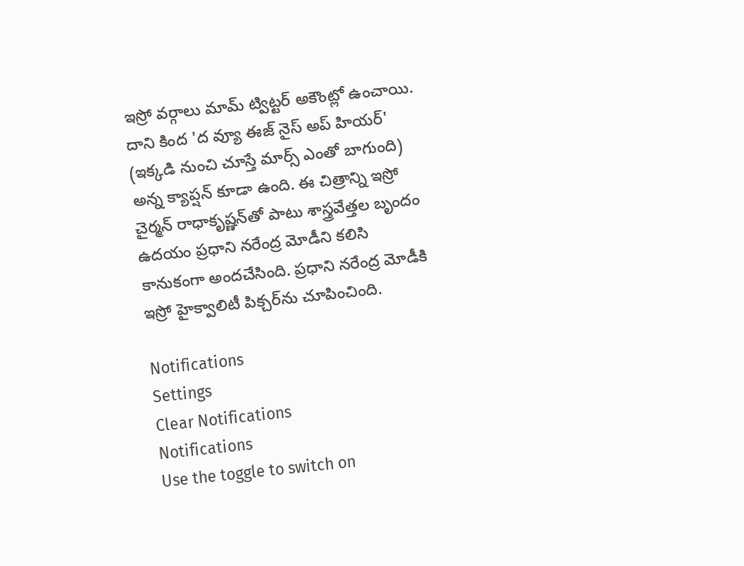ఇస్రో వర్గాలు మామ్ ట్విట్టర్ అకౌంట్లో ఉంచాయి. దాని కింద 'ద వ్యూ ఈజ్ నైస్ అప్ హియర్' (ఇక్కడి నుంచి చూస్తే మార్స్ ఎంతో బాగుంది) అన్న క్యాప్షన్ కూడా ఉంది. ఈ చిత్రాన్ని ఇస్రో చైర్మన్ రాధాకృష్ణన్‌తో పాటు శాస్త్రవేత్తల బృందం ఉదయం ప్రధాని నరేంద్ర మోడీని కలిసి కానుకంగా అందచేసింది. ప్రధాని నరేంద్ర మోడీకి ఇస్రో హైక్వాలిటీ పిక్చర్‌ను చూపించింది.

Notifications
Settings
Clear Notifications
Notifications
Use the toggle to switch on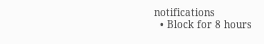notifications
  • Block for 8 hours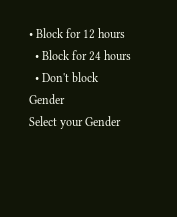• Block for 12 hours
  • Block for 24 hours
  • Don't block
Gender
Select your Gender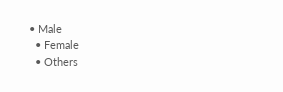• Male
  • Female
  • Others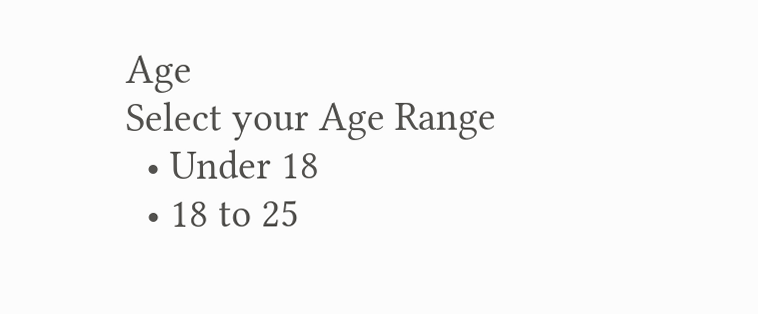Age
Select your Age Range
  • Under 18
  • 18 to 25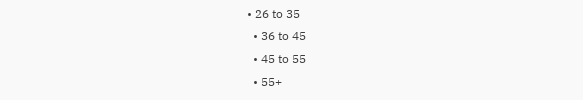• 26 to 35
  • 36 to 45
  • 45 to 55
  • 55+